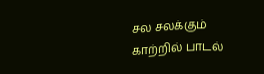சல சலக்கும்
காற்றில் பாடல்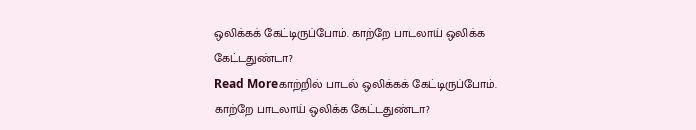ஒலிக்கக் கேட்டிருப்போம். காற்றே பாடலாய் ஒலிக்க கேட்டதுண்டா?
Read Moreகாற்றில் பாடல் ஒலிக்கக் கேட்டிருப்போம். காற்றே பாடலாய் ஒலிக்க கேட்டதுண்டா?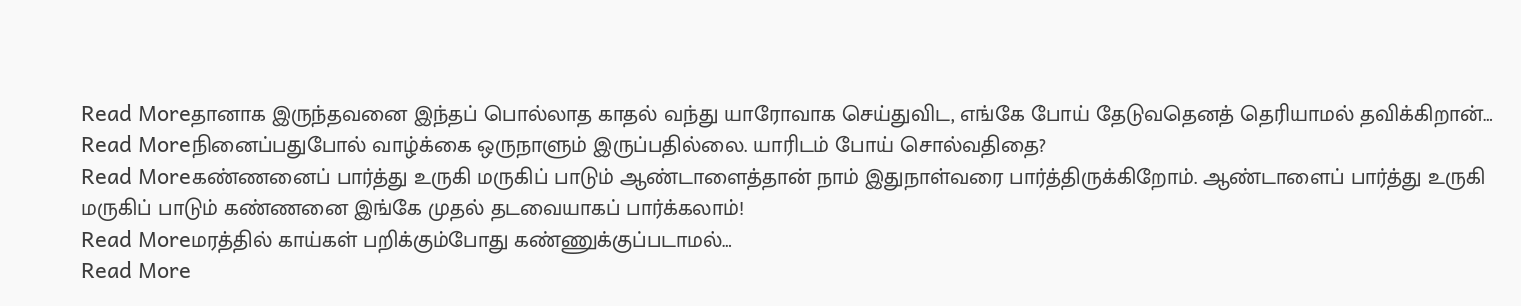Read Moreதானாக இருந்தவனை இந்தப் பொல்லாத காதல் வந்து யாரோவாக செய்துவிட, எங்கே போய் தேடுவதெனத் தெரியாமல் தவிக்கிறான்…
Read Moreநினைப்பதுபோல் வாழ்க்கை ஒருநாளும் இருப்பதில்லை. யாரிடம் போய் சொல்வதிதை?
Read Moreகண்ணனைப் பார்த்து உருகி மருகிப் பாடும் ஆண்டாளைத்தான் நாம் இதுநாள்வரை பார்த்திருக்கிறோம். ஆண்டாளைப் பார்த்து உருகி மருகிப் பாடும் கண்ணனை இங்கே முதல் தடவையாகப் பார்க்கலாம்!
Read Moreமரத்தில் காய்கள் பறிக்கும்போது கண்ணுக்குப்படாமல்…
Read More